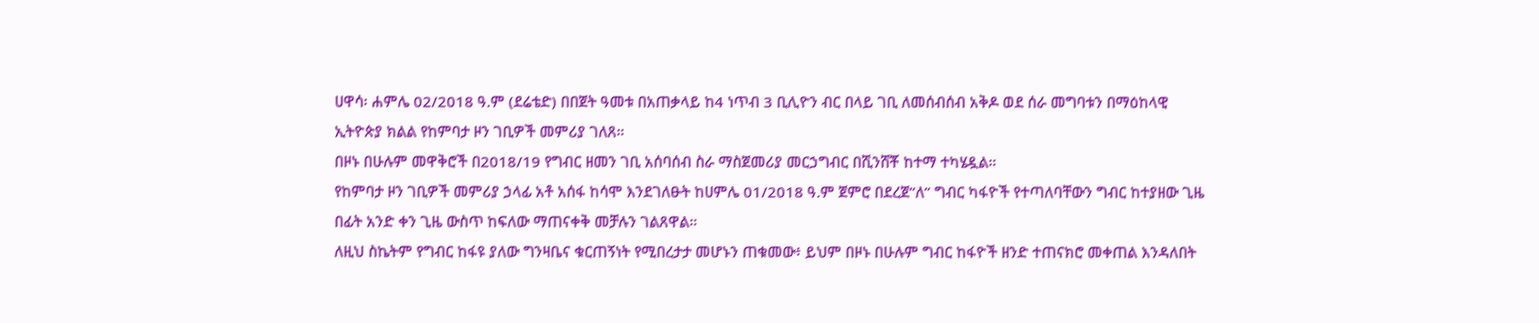ሀዋሳ፡ ሐምሌ 02/2018 ዓ.ም (ደሬቴድ) በበጀት ዓመቱ በአጠቃላይ ከ4 ነጥብ 3 ቢሊዮን ብር በላይ ገቢ ለመሰብሰብ አቅዶ ወደ ሰራ መግባቱን በማዕከላዊ ኢትዮጵያ ክልል የከምባታ ዞን ገቢዎች መምሪያ ገለጸ።
በዞኑ በሁሉም መዋቅሮች በ2018/19 የግብር ዘመን ገቢ አሰባሰብ ስራ ማስጀመሪያ መርኃግብር በሺንሸቾ ከተማ ተካሄዷል።
የከምባታ ዞን ገቢዎች መምሪያ ኃላፊ አቶ አሰፋ ከሳሞ እንደገለፁት ከሀምሌ 01/2018 ዓ.ም ጀምሮ በደረጀ”ለ” ግብር ካፋዮች የተጣለባቸውን ግብር ከተያዘው ጊዜ በፊት አንድ ቀን ጊዜ ውስጥ ከፍለው ማጠናቀቅ መቻሉን ገልጸዋል።
ለዚህ ስኬትም የግብር ከፋዩ ያለው ግንዛቤና ቁርጠኝነት የሚበረታታ መሆኑን ጠቁመው፥ ይህም በዞኑ በሁሉም ግብር ከፋዮች ዘንድ ተጠናክሮ መቀጠል እንዳለበት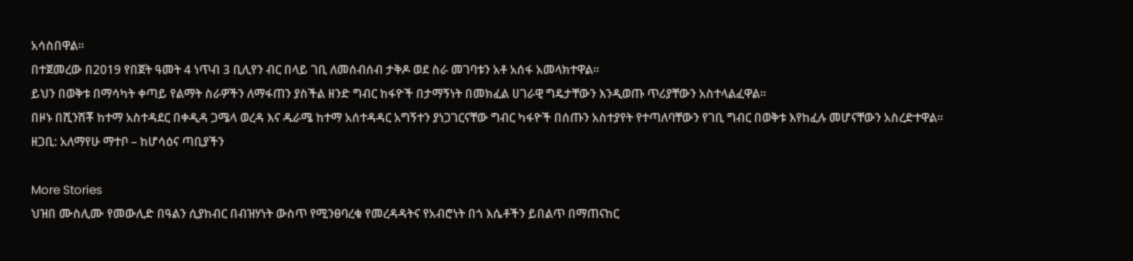አሳስበዋል።
በተጀመረው በ2019 የበጀት ዓመት 4 ነጥብ 3 ቢሊየን ብር በላይ ገቢ ለመሰብሰብ ታቅዶ ወደ ስራ መገባቱን አቶ አሰፋ አመላክተዋል።
ይህን በወቅቱ በማሳካት ቀጣይ የልማት ስራዎችን ለማፋጠን ያስችል ዘንድ ግብር ከፋዮች በታማኝነት በመክፈል ሀገራዊ ግዴታቸውን እንዲወጡ ጥሪያቸውን አስተላልፈዋል።
በዞኑ በሺንሽቾ ከተማ አስተዳደር በቀዲዳ ጋሜላ ወረዳ እና ዱራሜ ከተማ አሰተዳዳር አግኝተን ያነጋገርናቸው ግብር ካፋዮች በሰጡን አስተያየት የተጣለባቸውን የገቢ ግብር በወቅቱ እየከፈሉ መሆናቸውን አስረድተዋል።
ዘጋቢ: አለማየሁ ማተቦ – ከሆሳዕና ጣቢያችን

More Stories
ህዝበ ሙስሊሙ የመውሊድ በዓልን ሲያከብር በብዝሃነት ውስጥ የሚንፀባረቁ የመረዳዳትና የአብሮነት በጎ እሴቶችን ይበልጥ በማጠናከር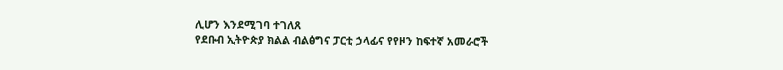ሊሆን እንደሚገባ ተገለጸ
የደቡብ ኢትዮጵያ ክልል ብልፅግና ፓርቲ ኃላፊና የየዞን ከፍተኛ አመራሮች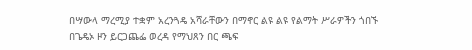በሣውላ ማረሚያ ተቋም አረንጓዴ አሻራቸውን በማኖር ልዩ ልዩ የልማት ሥራዎችን ጎበኙ
በጌዴኦ ዞን ይርጋጨፌ ወረዳ የማህጸን በር ጫፍ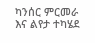ካንሰር ምርመራ እና ልየታ ተካሄደ